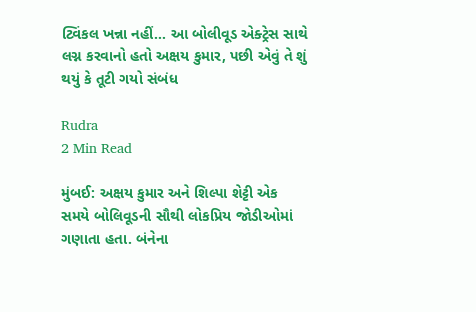ટ્વિંકલ ખન્ના નહીં… આ બોલીવૂડ એક્ટ્રેસ સાથે લગ્ન કરવાનો હતો અક્ષય કુમાર, પછી એવું તે શું થયું કે તૂટી ગયો સંબંધ

Rudra
2 Min Read

મુંબઈ: અક્ષય કુમાર અને શિલ્પા શેટ્ટી એક સમયે બોલિવૂડની સૌથી લોકપ્રિય જોડીઓમાં ગણાતા હતા. બંનેના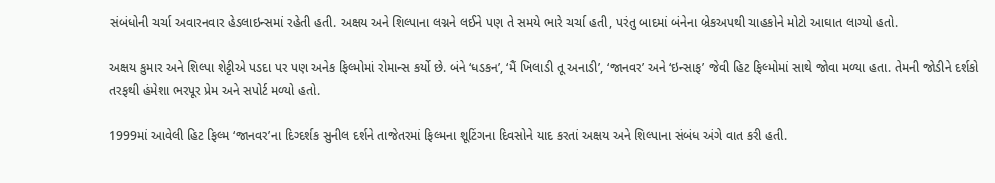સંબંધોની ચર્ચા અવારનવાર હેડલાઇન્સમાં રહેતી હતી. અક્ષય અને શિલ્પાના લગ્નને લઈને પણ તે સમયે ભારે ચર્ચા હતી, પરંતુ બાદમાં બંનેના બ્રેકઅપથી ચાહકોને મોટો આઘાત લાગ્યો હતો.

અક્ષય કુમાર અને શિલ્પા શેટ્ટીએ પડદા પર પણ અનેક ફિલ્મોમાં રોમાન્સ કર્યો છે. બંને ‘ધડકન’, ‘મૈં ખિલાડી તૂ અનાડી’, ‘જાનવર’ અને ‘ઇન્સાફ’ જેવી હિટ ફિલ્મોમાં સાથે જોવા મળ્યા હતા. તેમની જોડીને દર્શકો તરફથી હંમેશા ભરપૂર પ્રેમ અને સપોર્ટ મળ્યો હતો.

1999માં આવેલી હિટ ફિલ્મ ‘જાનવર’ના દિગ્દર્શક સુનીલ દર્શને તાજેતરમાં ફિલ્મના શૂટિંગના દિવસોને યાદ કરતાં અક્ષય અને શિલ્પાના સંબંધ અંગે વાત કરી હતી.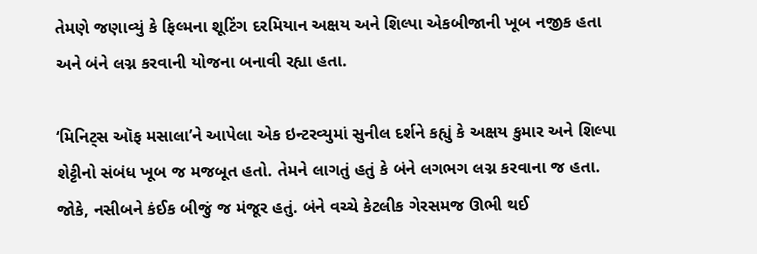તેમણે જણાવ્યું કે ફિલ્મના શૂટિંગ દરમિયાન અક્ષય અને શિલ્પા એકબીજાની ખૂબ નજીક હતા અને બંને લગ્ન કરવાની યોજના બનાવી રહ્યા હતા.

‘મિનિટ્સ ઑફ મસાલા’ને આપેલા એક ઇન્ટરવ્યુમાં સુનીલ દર્શને કહ્યું કે અક્ષય કુમાર અને શિલ્પા શેટ્ટીનો સંબંધ ખૂબ જ મજબૂત હતો. તેમને લાગતું હતું કે બંને લગભગ લગ્ન કરવાના જ હતા. જોકે, નસીબને કંઈક બીજું જ મંજૂર હતું. બંને વચ્ચે કેટલીક ગેરસમજ ઊભી થઈ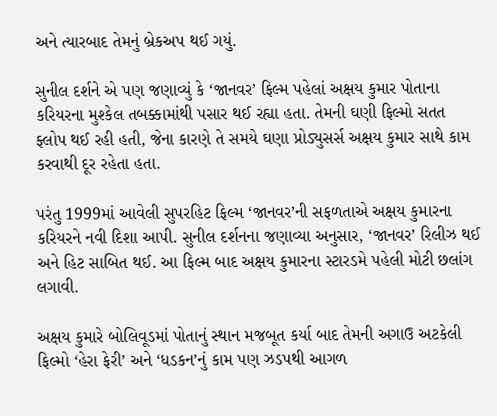અને ત્યારબાદ તેમનું બ્રેકઅપ થઈ ગયું.

સુનીલ દર્શને એ પણ જણાવ્યું કે ‘જાનવર’ ફિલ્મ પહેલાં અક્ષય કુમાર પોતાના કરિયરના મુશ્કેલ તબક્કામાંથી પસાર થઈ રહ્યા હતા. તેમની ઘણી ફિલ્મો સતત ફ્લોપ થઈ રહી હતી, જેના કારણે તે સમયે ઘણા પ્રોડ્યુસર્સ અક્ષય કુમાર સાથે કામ કરવાથી દૂર રહેતા હતા.

પરંતુ 1999માં આવેલી સુપરહિટ ફિલ્મ ‘જાનવર’ની સફળતાએ અક્ષય કુમારના કરિયરને નવી દિશા આપી. સુનીલ દર્શનના જણાવ્યા અનુસાર, ‘જાનવર’ રિલીઝ થઈ અને હિટ સાબિત થઈ. આ ફિલ્મ બાદ અક્ષય કુમારના સ્ટારડમે પહેલી મોટી છલાંગ લગાવી.

અક્ષય કુમારે બોલિવૂડમાં પોતાનું સ્થાન મજબૂત કર્યા બાદ તેમની અગાઉ અટકેલી ફિલ્મો ‘હેરા ફેરી’ અને ‘ધડકન’નું કામ પણ ઝડપથી આગળ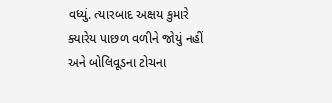વધ્યું. ત્યારબાદ અક્ષય કુમારે ક્યારેય પાછળ વળીને જોયું નહીં અને બોલિવૂડના ટોચના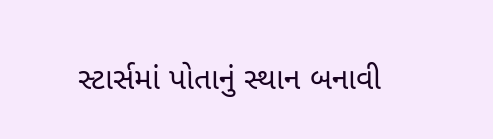સ્ટાર્સમાં પોતાનું સ્થાન બનાવી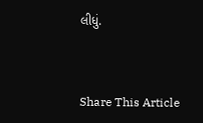લીધું.



Share This Article